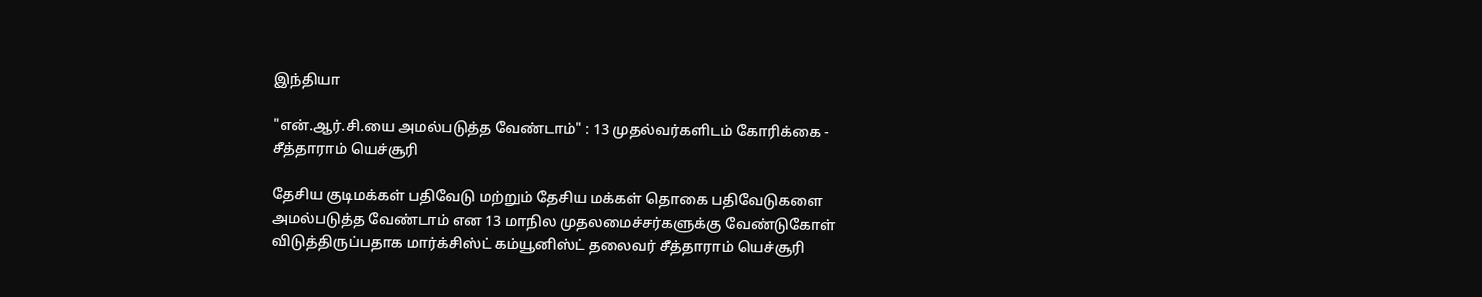இந்தியா

"என்.ஆர்.சி.யை அமல்படுத்த வேண்டாம்" : 13 முதல்வர்களிடம் கோரிக்கை - சீத்தாராம் யெச்சூரி

தேசிய குடிமக்கள் பதிவேடு மற்றும் தேசிய மக்கள் தொகை பதிவேடுகளை அமல்படுத்த வேண்டாம் என 13 மாநில முதலமைச்சர்களுக்கு வேண்டுகோள் விடுத்திருப்பதாக மார்க்சிஸ்ட் கம்யூனிஸ்ட் தலைவர் சீத்தாராம் யெச்சூரி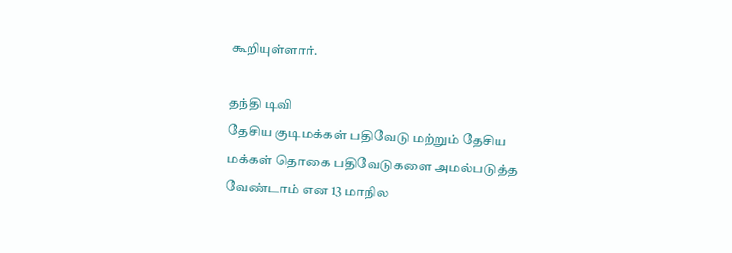கூறியுள்ளார்.

தந்தி டிவி
தேசிய குடிமக்கள் பதிவேடு மற்றும் தேசிய மக்கள் தொகை பதிவேடுகளை அமல்படுத்த வேண்டாம் என 13 மாநில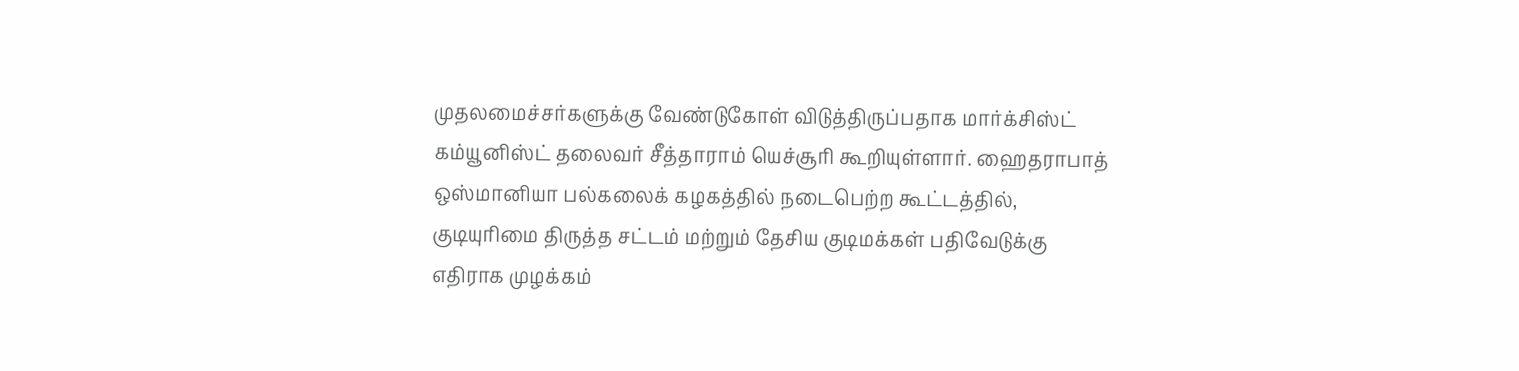முதலமைச்சர்களுக்கு வேண்டுகோள் விடுத்திருப்பதாக மார்க்சிஸ்ட் கம்யூனிஸ்ட் தலைவர் சீத்தாராம் யெச்சூரி கூறியுள்ளார். ஹைதராபாத் ஒஸ்மானியா பல்கலைக் கழகத்தில் நடைபெற்ற கூட்டத்தில், குடியுரிமை திருத்த சட்டம் மற்றும் தேசிய குடிமக்கள் பதிவேடுக்கு எதிராக முழக்கம்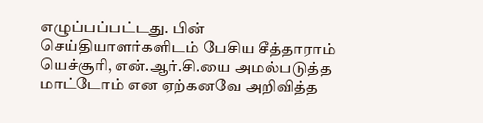எழுப்பப்பட்டது. பின் செய்தியாளர்களிடம் பேசிய சீத்தாராம் யெச்சூரி, என்.ஆர்.சி.யை அமல்படுத்த மாட்டோம் என ஏற்கனவே அறிவித்த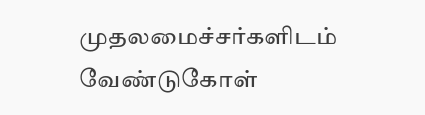முதலமைச்சர்களிடம் வேண்டுகோள்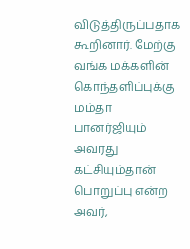விடுத்திருப்பதாக கூறினார். மேற்கு வங்க மக்களின் கொந்தளிப்புக்கு மம்தா பானர்ஜியும் அவரது கட்சியும்தான் பொறுப்பு என்ற அவர்,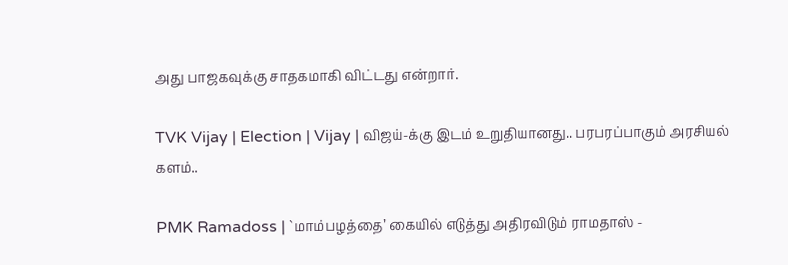அது பாஜகவுக்கு சாதகமாகி விட்டது என்றார்.

TVK Vijay | Election | Vijay | விஜய்-க்கு இடம் உறுதியானது.. பரபரப்பாகும் அரசியல் களம்..

PMK Ramadoss | `மாம்பழத்தை’ கையில் எடுத்து அதிரவிடும் ராமதாஸ் -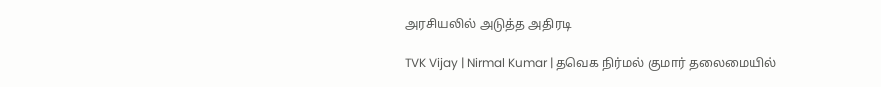அரசியலில் அடுத்த அதிரடி

TVK Vijay | Nirmal Kumar | தவெக நிர்மல் குமார் தலைமையில்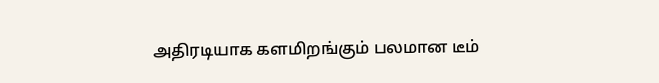அதிரடியாக களமிறங்கும் பலமான டீம்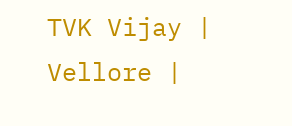TVK Vijay | Vellore |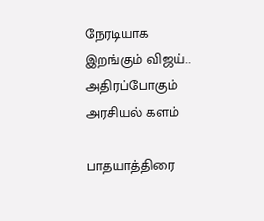நேரடியாக இறங்கும் விஜய்.. அதிரப்போகும் அரசியல் களம்

பாதயாத்திரை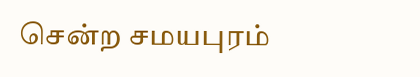சென்ற சமயபுரம்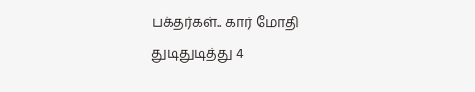பக்தர்கள்.. கார் மோதி துடிதுடித்து 4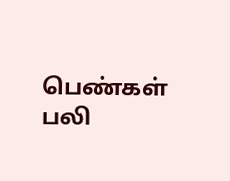பெண்கள் பலி